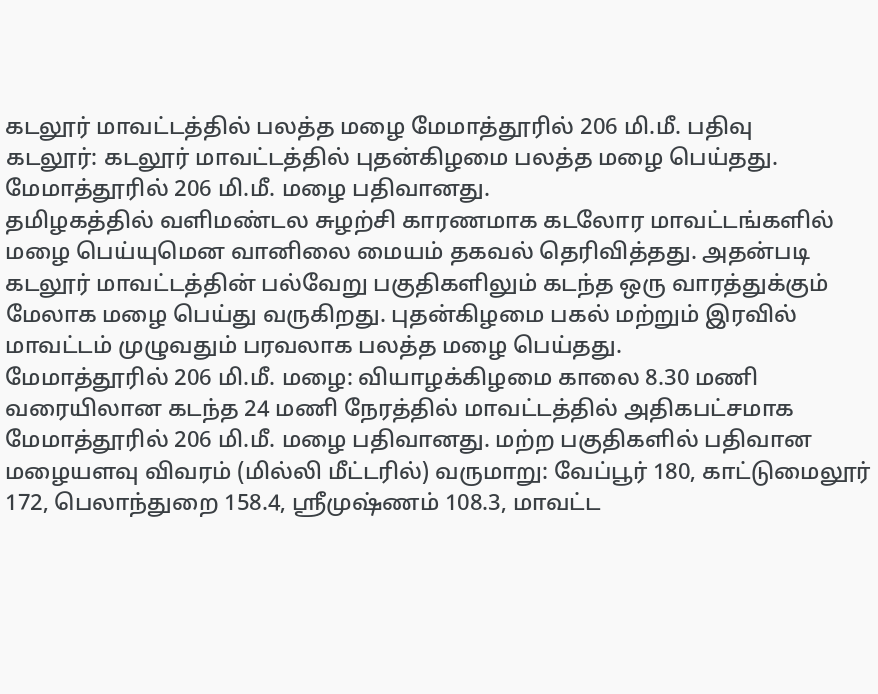கடலூர் மாவட்டத்தில் பலத்த மழை மேமாத்தூரில் 206 மி.மீ. பதிவு
கடலூர்: கடலூர் மாவட்டத்தில் புதன்கிழமை பலத்த மழை பெய்தது. மேமாத்தூரில் 206 மி.மீ. மழை பதிவானது.
தமிழகத்தில் வளிமண்டல சுழற்சி காரணமாக கடலோர மாவட்டங்களில் மழை பெய்யுமென வானிலை மையம் தகவல் தெரிவித்தது. அதன்படி கடலூர் மாவட்டத்தின் பல்வேறு பகுதிகளிலும் கடந்த ஒரு வாரத்துக்கும் மேலாக மழை பெய்து வருகிறது. புதன்கிழமை பகல் மற்றும் இரவில் மாவட்டம் முழுவதும் பரவலாக பலத்த மழை பெய்தது.
மேமாத்தூரில் 206 மி.மீ. மழை: வியாழக்கிழமை காலை 8.30 மணி வரையிலான கடந்த 24 மணி நேரத்தில் மாவட்டத்தில் அதிகபட்சமாக மேமாத்தூரில் 206 மி.மீ. மழை பதிவானது. மற்ற பகுதிகளில் பதிவான மழையளவு விவரம் (மில்லி மீட்டரில்) வருமாறு: வேப்பூர் 180, காட்டுமைலூர் 172, பெலாந்துறை 158.4, ஸ்ரீமுஷ்ணம் 108.3, மாவட்ட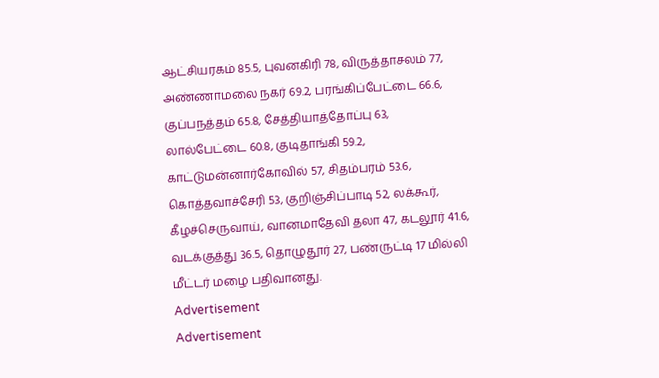ஆட்சியரகம் 85.5, புவனகிரி 78, விருத்தாசலம் 77, அண்ணாமலை நகர் 69.2, பரங்கிப்பேட்டை 66.6, குப்பநத்தம் 65.8, சேத்தியாத்தோப்பு 63, லால்பேட்டை 60.8, குடிதாங்கி 59.2, காட்டுமன்னார்கோவில் 57, சிதம்பரம் 53.6, கொத்தவாச்சேரி 53, குறிஞ்சிப்பாடி 52, லக்கூர், கீழச்செருவாய், வானமாதேவி தலா 47, கடலூர் 41.6, வடக்குத்து 36.5, தொழுதூர் 27, பண்ருட்டி 17 மில்லி மீட்டர் மழை பதிவானது.
Advertisement
Advertisement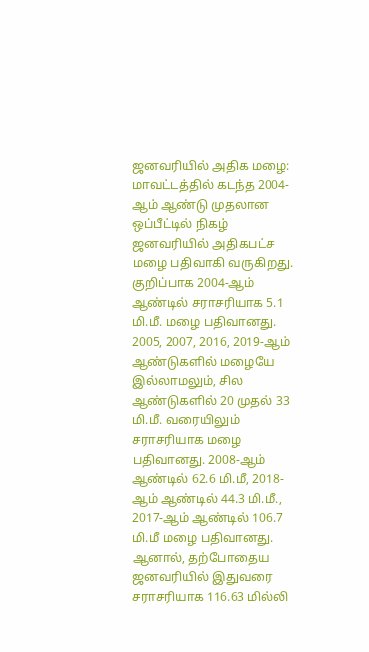ஜனவரியில் அதிக மழை: மாவட்டத்தில் கடந்த 2004-ஆம் ஆண்டு முதலான ஒப்பீட்டில் நிகழ் ஜனவரியில் அதிகபட்ச மழை பதிவாகி வருகிறது. குறிப்பாக 2004-ஆம் ஆண்டில் சராசரியாக 5.1 மி.மீ. மழை பதிவானது. 2005, 2007, 2016, 2019-ஆம் ஆண்டுகளில் மழையே இல்லாமலும், சில ஆண்டுகளில் 20 முதல் 33 மி.மீ. வரையிலும் சராசரியாக மழை பதிவானது. 2008-ஆம் ஆண்டில் 62.6 மி.மீ, 2018-ஆம் ஆண்டில் 44.3 மி.மீ., 2017-ஆம் ஆண்டில் 106.7 மி.மீ மழை பதிவானது. ஆனால், தற்போதைய ஜனவரியில் இதுவரை சராசரியாக 116.63 மில்லி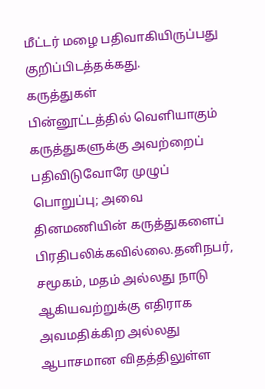மீட்டர் மழை பதிவாகியிருப்பது குறிப்பிடத்தக்கது.
கருத்துகள்
பின்னூட்டத்தில் வெளியாகும் கருத்துகளுக்கு அவற்றைப் பதிவிடுவோரே முழுப் பொறுப்பு; அவை தினமணியின் கருத்துகளைப் பிரதிபலிக்கவில்லை.தனிநபர், சமூகம், மதம் அல்லது நாடு ஆகியவற்றுக்கு எதிராக அவமதிக்கிற அல்லது ஆபாசமான விதத்திலுள்ள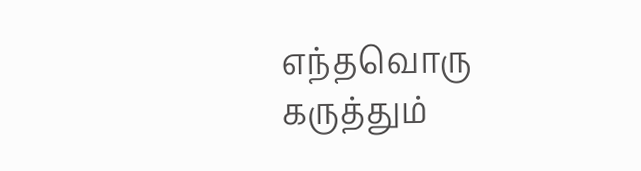எந்தவொரு கருத்தும்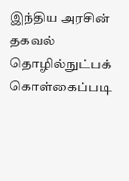இந்திய அரசின் தகவல் தொழில்நுட்பக் கொள்கைப்படி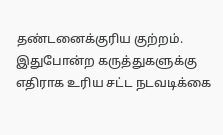தண்டனைக்குரிய குற்றம். இதுபோன்ற கருத்துகளுக்கு எதிராக உரிய சட்ட நடவடிக்கை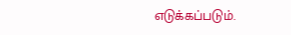எடுக்கப்படும்.